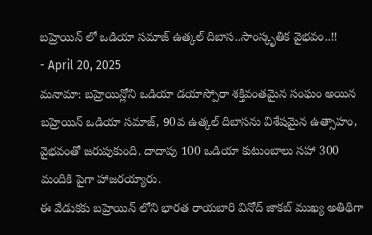బహ్రెయిన్ లో ఒడియా సమాజ్ ఉత్కల్ దిబాస..సాంస్కృతిక వైభవం..!!
- April 20, 2025
మనామా: బహ్రెయిన్లోని ఒడియా డయాస్పోరా శక్తివంతమైన సంఘం అయిన బహ్రెయిన్ ఒడియా సమాజ్, 90వ ఉత్కల్ దిబాసను విశేషమైన ఉత్సాహం, వైభవంతో జరుపుకుంది. దాదాపు 100 ఒడియా కుటుంబాలు సహా 300 మందికి పైగా హాజరయ్యారు.
ఈ వేడుకకు బహ్రెయిన్ లోని భారత రాయబారి వినోద్ జాకబ్ ముఖ్య అతిథిగా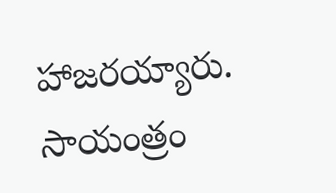హాజరయ్యారు. సాయంత్రం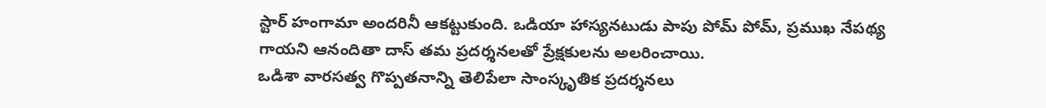స్టార్ హంగామా అందరినీ ఆకట్టుకుంది. ఒడియా హాస్యనటుడు పాపు పోమ్ పోమ్, ప్రముఖ నేపథ్య గాయని ఆనందితా దాస్ తమ ప్రదర్శనలతో ప్రేక్షకులను అలరించాయి.
ఒడిశా వారసత్వ గొప్పతనాన్ని తెలిపేలా సాంస్కృతిక ప్రదర్శనలు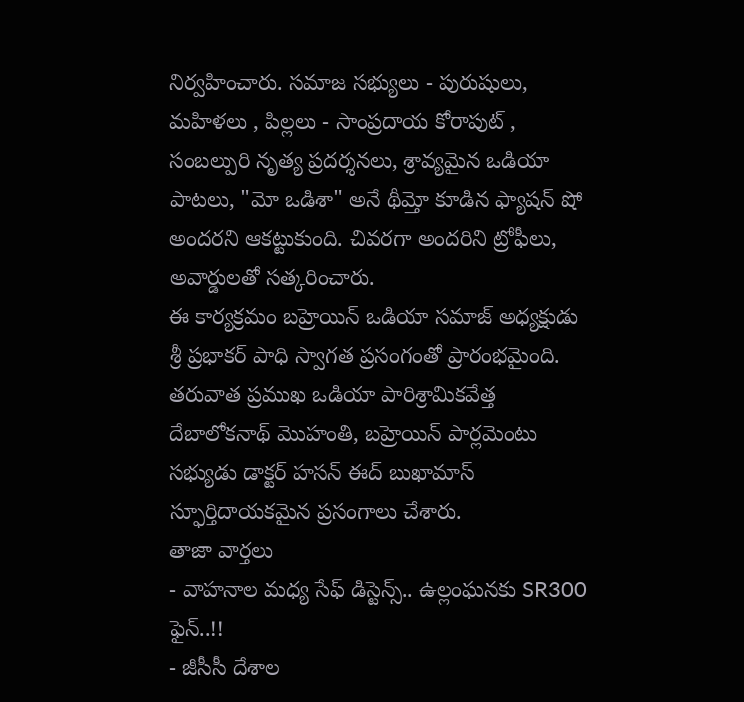నిర్వహించారు. సమాజ సభ్యులు - పురుషులు, మహిళలు , పిల్లలు - సాంప్రదాయ కోరాపుట్ , సంబల్పురి నృత్య ప్రదర్శనలు, శ్రావ్యమైన ఒడియా పాటలు, "మో ఒడిశా" అనే థీమ్తో కూడిన ఫ్యాషన్ షో అందరని ఆకట్టుకుంది. చివరగా అందరిని ట్రోఫీలు, అవార్డులతో సత్కరించారు.
ఈ కార్యక్రమం బహ్రెయిన్ ఒడియా సమాజ్ అధ్యక్షుడు శ్రీ ప్రభాకర్ పాధి స్వాగత ప్రసంగంతో ప్రారంభమైంది. తరువాత ప్రముఖ ఒడియా పారిశ్రామికవేత్త దేబాలోకనాథ్ మొహంతి, బహ్రెయిన్ పార్లమెంటు సభ్యుడు డాక్టర్ హసన్ ఈద్ బుఖామాస్ స్ఫూర్తిదాయకమైన ప్రసంగాలు చేశారు.
తాజా వార్తలు
- వాహనాల మధ్య సేఫ్ డిస్టెన్స్.. ఉల్లంఘనకు SR300 ఫైన్..!!
- జీసీసీ దేశాల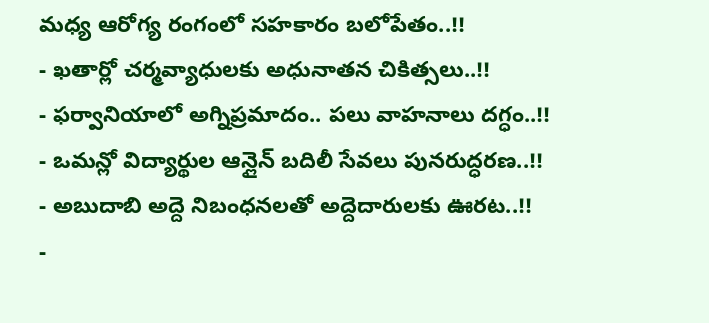మధ్య ఆరోగ్య రంగంలో సహకారం బలోపేతం..!!
- ఖతార్లో చర్మవ్యాధులకు అధునాతన చికిత్సలు..!!
- ఫర్వానియాలో అగ్నిప్రమాదం.. పలు వాహనాలు దగ్ధం..!!
- ఒమన్లో విద్యార్థుల ఆన్లైన్ బదిలీ సేవలు పునరుద్ధరణ..!!
- అబుదాబి అద్దె నిబంధనలతో అద్దెదారులకు ఊరట..!!
-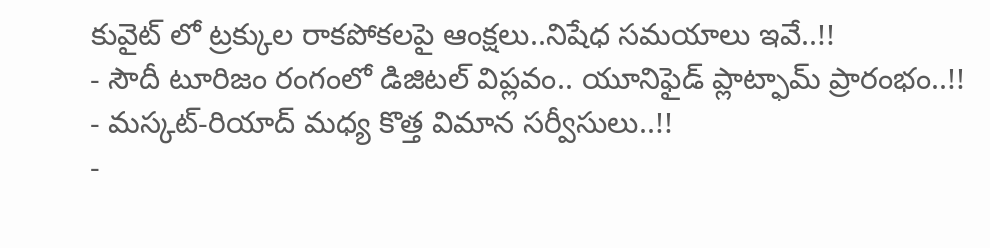కువైట్ లో ట్రక్కుల రాకపోకలపై ఆంక్షలు..నిషేధ సమయాలు ఇవే..!!
- సౌదీ టూరిజం రంగంలో డిజిటల్ విప్లవం.. యూనిఫైడ్ ప్లాట్ఫామ్ ప్రారంభం..!!
- మస్కట్-రియాద్ మధ్య కొత్త విమాన సర్వీసులు..!!
-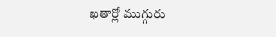ఖతార్లో ముగ్గురు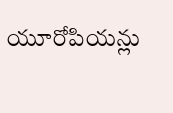యూరోపియన్లు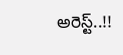అరెస్ట్..!!